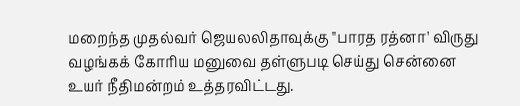மறைந்த முதல்வர் ஜெயலலிதாவுக்கு "பாரத ரத்னா' விருது வழங்கக் கோரிய மனுவை தள்ளுபடி செய்து சென்னை உயர் நீதிமன்றம் உத்தரவிட்டது.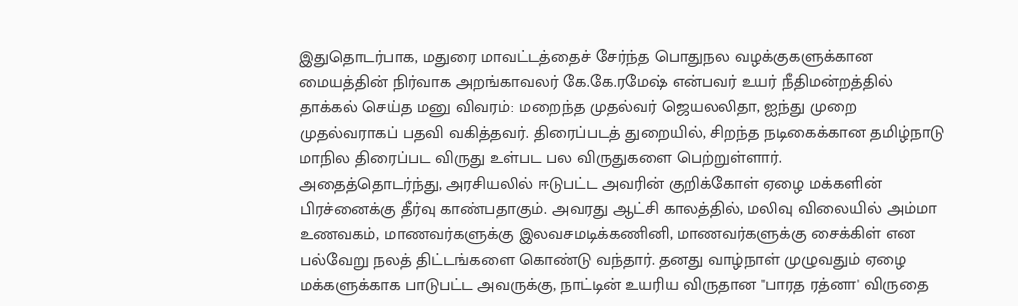இதுதொடர்பாக, மதுரை மாவட்டத்தைச் சேர்ந்த பொதுநல வழக்குகளுக்கான மையத்தின் நிர்வாக அறங்காவலர் கே.கே.ரமேஷ் என்பவர் உயர் நீதிமன்றத்தில் தாக்கல் செய்த மனு விவரம்: மறைந்த முதல்வர் ஜெயலலிதா, ஐந்து முறை முதல்வராகப் பதவி வகித்தவர். திரைப்படத் துறையில், சிறந்த நடிகைக்கான தமிழ்நாடு மாநில திரைப்பட விருது உள்பட பல விருதுகளை பெற்றுள்ளார்.
அதைத்தொடர்ந்து, அரசியலில் ஈடுபட்ட அவரின் குறிக்கோள் ஏழை மக்களின் பிரச்னைக்கு தீர்வு காண்பதாகும். அவரது ஆட்சி காலத்தில், மலிவு விலையில் அம்மா உணவகம், மாணவர்களுக்கு இலவசமடிக்கணினி, மாணவர்களுக்கு சைக்கிள் என பல்வேறு நலத் திட்டங்களை கொண்டு வந்தார். தனது வாழ்நாள் முழுவதும் ஏழை மக்களுக்காக பாடுபட்ட அவருக்கு, நாட்டின் உயரிய விருதான "பாரத ரத்னா' விருதை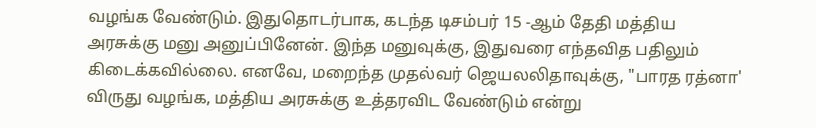வழங்க வேண்டும். இதுதொடர்பாக, கடந்த டிசம்பர் 15 -ஆம் தேதி மத்திய அரசுக்கு மனு அனுப்பினேன். இந்த மனுவுக்கு, இதுவரை எந்தவித பதிலும் கிடைக்கவில்லை. எனவே, மறைந்த முதல்வர் ஜெயலலிதாவுக்கு, "பாரத ரத்னா' விருது வழங்க, மத்திய அரசுக்கு உத்தரவிட வேண்டும் என்று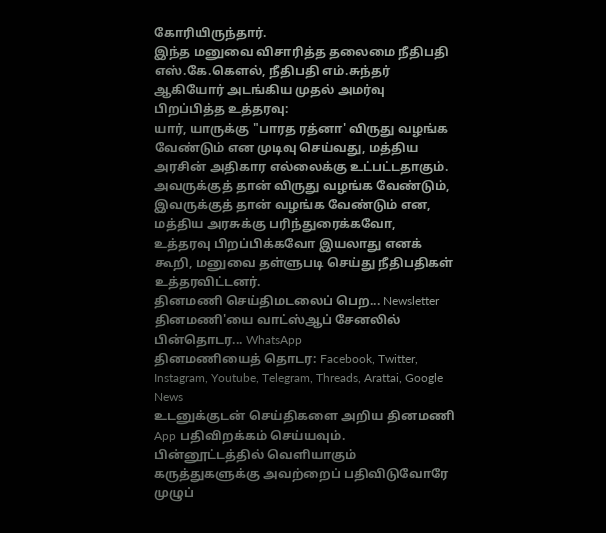கோரியிருந்தார்.
இந்த மனுவை விசாரித்த தலைமை நீதிபதி எஸ்.கே.கௌல், நீதிபதி எம்.சுந்தர் ஆகியோர் அடங்கிய முதல் அமர்வு பிறப்பித்த உத்தரவு:
யார், யாருக்கு "பாரத ரத்னா' விருது வழங்க வேண்டும் என முடிவு செய்வது, மத்திய அரசின் அதிகார எல்லைக்கு உட்பட்டதாகும். அவருக்குத் தான் விருது வழங்க வேண்டும், இவருக்குத் தான் வழங்க வேண்டும் என, மத்திய அரசுக்கு பரிந்துரைக்கவோ, உத்தரவு பிறப்பிக்கவோ இயலாது எனக் கூறி, மனுவை தள்ளுபடி செய்து நீதிபதிகள் உத்தரவிட்டனர்.
தினமணி செய்திமடலைப் பெற... Newsletter
தினமணி'யை வாட்ஸ்ஆப் சேனலில் பின்தொடர... WhatsApp
தினமணியைத் தொடர: Facebook, Twitter, Instagram, Youtube, Telegram, Threads, Arattai, Google News
உடனுக்குடன் செய்திகளை அறிய தினமணி App பதிவிறக்கம் செய்யவும்.
பின்னூட்டத்தில் வெளியாகும் கருத்துகளுக்கு அவற்றைப் பதிவிடுவோரே முழுப்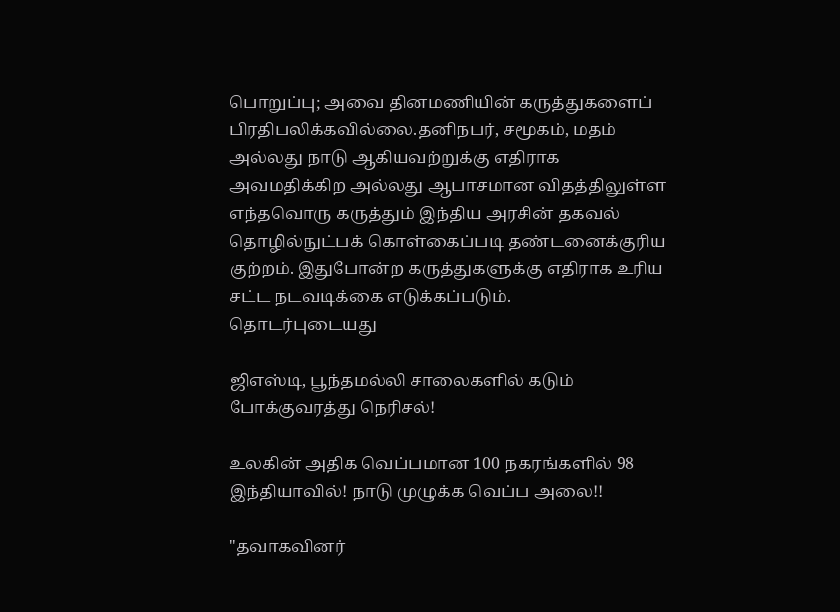பொறுப்பு; அவை தினமணியின் கருத்துகளைப் பிரதிபலிக்கவில்லை.தனிநபர், சமூகம், மதம் அல்லது நாடு ஆகியவற்றுக்கு எதிராக அவமதிக்கிற அல்லது ஆபாசமான விதத்திலுள்ள எந்தவொரு கருத்தும் இந்திய அரசின் தகவல் தொழில்நுட்பக் கொள்கைப்படி தண்டனைக்குரிய குற்றம். இதுபோன்ற கருத்துகளுக்கு எதிராக உரிய சட்ட நடவடிக்கை எடுக்கப்படும்.
தொடர்புடையது

ஜிஎஸ்டி, பூந்தமல்லி சாலைகளில் கடும் போக்குவரத்து நெரிசல்!

உலகின் அதிக வெப்பமான 100 நகரங்களில் 98 இந்தியாவில்! நாடு முழுக்க வெப்ப அலை!!

"தவாகவினர்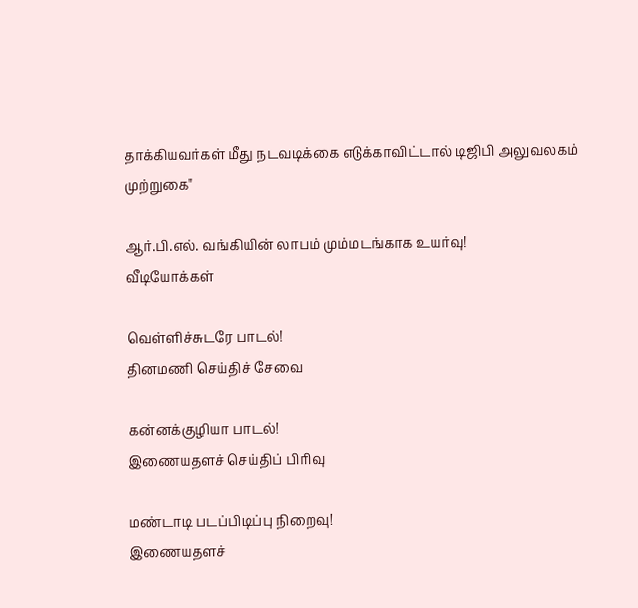தாக்கியவர்கள் மீது நடவடிக்கை எடுக்காவிட்டால் டிஜிபி அலுவலகம் முற்றுகை"

ஆர்.பி.எல். வங்கியின் லாபம் மும்மடங்காக உயர்வு!
வீடியோக்கள்

வெள்ளிச்சுடரே பாடல்!
தினமணி செய்திச் சேவை

கன்னக்குழியா பாடல்!
இணையதளச் செய்திப் பிரிவு

மண்டாடி படப்பிடிப்பு நிறைவு!
இணையதளச்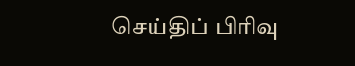செய்திப் பிரிவு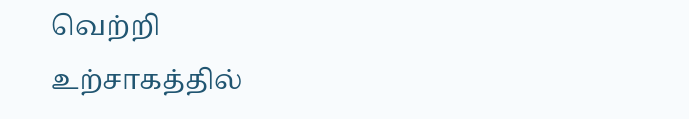வெற்றி உற்சாகத்தில்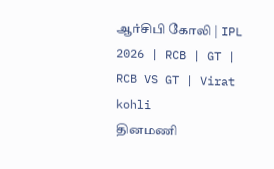ஆர்சிபி கோலி | IPL 2026 | RCB | GT | RCB VS GT | Virat kohli
தினமணி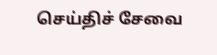செய்திச் சேவை